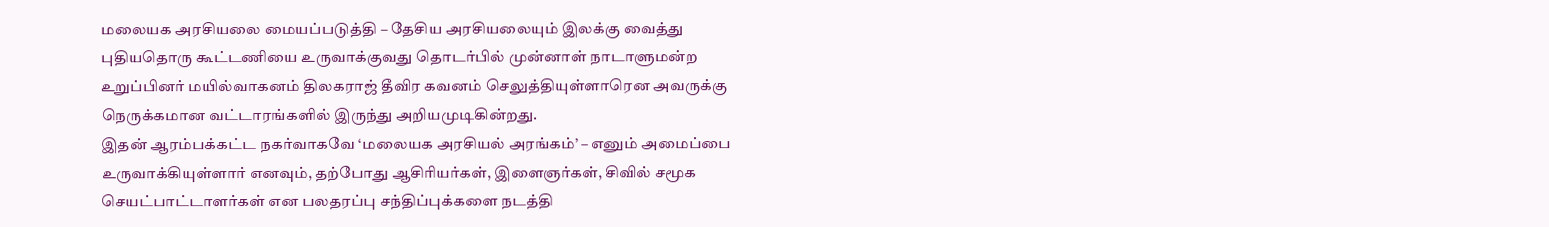மலையக அரசியலை மையப்படுத்தி – தேசிய அரசியலையும் இலக்கு வைத்து புதியதொரு கூட்டணியை உருவாக்குவது தொடர்பில் முன்னாள் நாடாளுமன்ற உறுப்பினர் மயில்வாகனம் திலகராஜ் தீவிர கவனம் செலுத்தியுள்ளாரென அவருக்கு நெருக்கமான வட்டாரங்களில் இருந்து அறியமுடிகின்றது.
இதன் ஆரம்பக்கட்ட நகர்வாகவே ‘மலையக அரசியல் அரங்கம்’ – எனும் அமைப்பை உருவாக்கியுள்ளார் எனவும், தற்போது ஆசிரியர்கள், இளைஞர்கள், சிவில் சமூக செயட்பாட்டாளர்கள் என பலதரப்பு சந்திப்புக்களை நடத்தி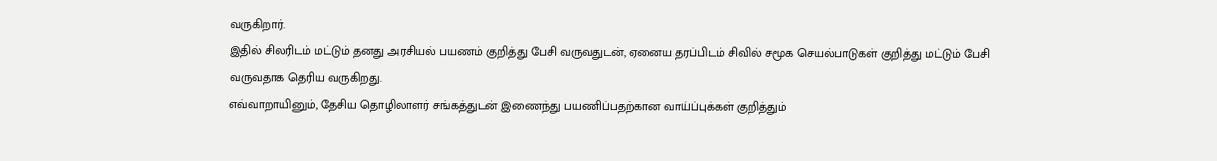வருகிறார்.
இதில் சிலரிடம் மட்டும் தனது அரசியல் பயணம் குறித்து பேசி வருவதுடன், ஏனைய தரப்பிடம் சிவில் சமூக செயல்பாடுகள் குறித்து மட்டும் பேசி வருவதாக தெரிய வருகிறது.
எவ்வாறாயினும், தேசிய தொழிலாளர் சங்கத்துடன் இணைந்து பயணிப்பதற்கான வாய்ப்புக்கள் குறித்தும்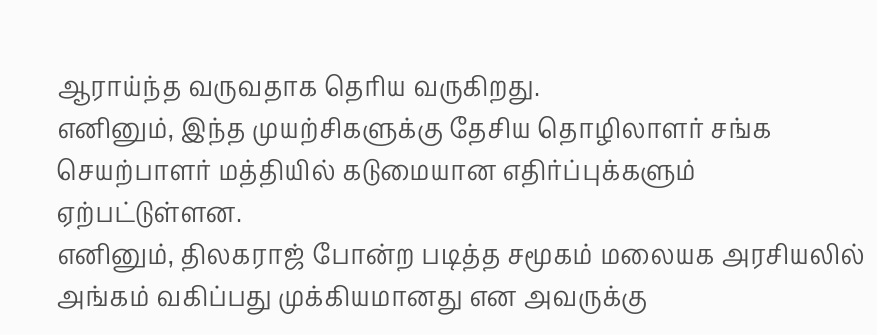ஆராய்ந்த வருவதாக தெரிய வருகிறது.
எனினும், இந்த முயற்சிகளுக்கு தேசிய தொழிலாளர் சங்க செயற்பாளர் மத்தியில் கடுமையான எதிர்ப்புக்களும் ஏற்பட்டுள்ளன.
எனினும், திலகராஜ் போன்ற படித்த சமூகம் மலையக அரசியலில் அங்கம் வகிப்பது முக்கியமானது என அவருக்கு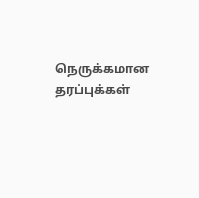நெருக்கமான தரப்புக்கள்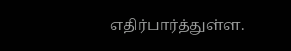எதிர்பார்த்துள்ள.